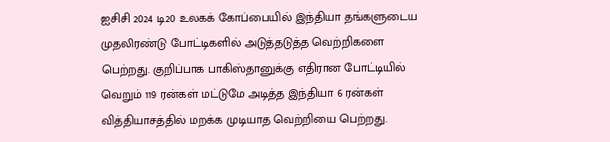ஐசிசி 2024 டி20 உலகக் கோப்பையில் இந்தியா தங்களுடைய முதலிரண்டு போட்டிகளில் அடுத்தடுத்த வெற்றிகளை பெற்றது. குறிப்பாக பாகிஸ்தானுக்கு எதிரான போட்டியில் வெறும் 119 ரன்கள் மட்டுமே அடித்த இந்தியா 6 ரன்கள் வித்தியாசத்தில் மறக்க முடியாத வெற்றியை பெற்றது.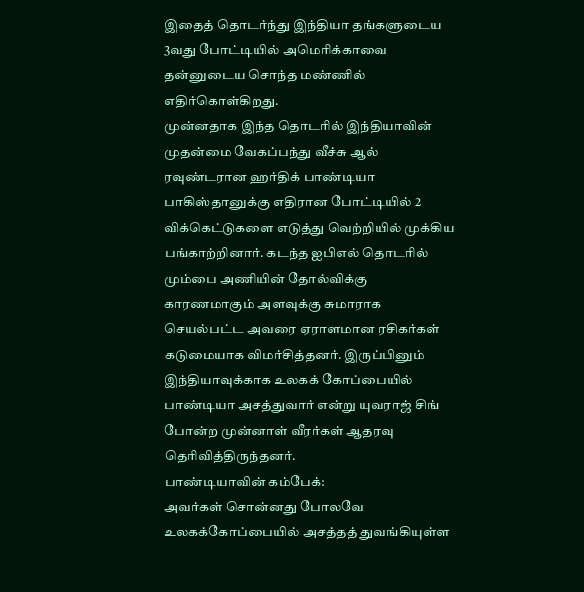இதைத் தொடர்ந்து இந்தியா தங்களுடைய 3வது போட்டியில் அமெரிக்காவை தன்னுடைய சொந்த மண்ணில் எதிர்கொள்கிறது.
முன்னதாக இந்த தொடரில் இந்தியாவின் முதன்மை வேகப்பந்து வீச்சு ஆல் ரவுண்டரான ஹர்திக் பாண்டியா பாகிஸ்தானுக்கு எதிரான போட்டியில் 2 விக்கெட்டுகளை எடுத்து வெற்றியில் முக்கிய பங்காற்றினார். கடந்த ஐபிஎல் தொடரில் மும்பை அணியின் தோல்விக்கு காரணமாகும் அளவுக்கு சுமாராக செயல்பட்ட அவரை ஏராளமான ரசிகர்கள் கடுமையாக விமர்சித்தனர். இருப்பினும் இந்தியாவுக்காக உலகக் கோப்பையில் பாண்டியா அசத்துவார் என்று யுவராஜ் சிங் போன்ற முன்னாள் வீரர்கள் ஆதரவு தெரிவித்திருந்தனர்.
பாண்டியாவின் கம்பேக்:
அவர்கள் சொன்னது போலவே உலகக்கோப்பையில் அசத்தத் துவங்கியுள்ள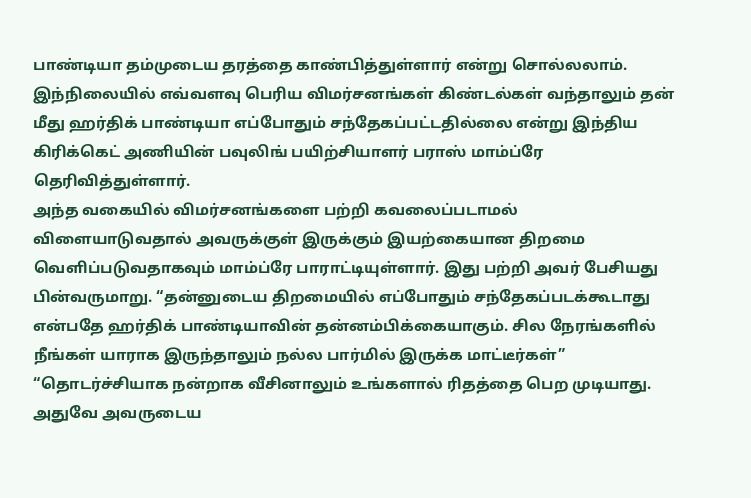பாண்டியா தம்முடைய தரத்தை காண்பித்துள்ளார் என்று சொல்லலாம். இந்நிலையில் எவ்வளவு பெரிய விமர்சனங்கள் கிண்டல்கள் வந்தாலும் தன் மீது ஹர்திக் பாண்டியா எப்போதும் சந்தேகப்பட்டதில்லை என்று இந்திய கிரிக்கெட் அணியின் பவுலிங் பயிற்சியாளர் பராஸ் மாம்ப்ரே தெரிவித்துள்ளார்.
அந்த வகையில் விமர்சனங்களை பற்றி கவலைப்படாமல் விளையாடுவதால் அவருக்குள் இருக்கும் இயற்கையான திறமை வெளிப்படுவதாகவும் மாம்ப்ரே பாராட்டியுள்ளார். இது பற்றி அவர் பேசியது பின்வருமாறு. “தன்னுடைய திறமையில் எப்போதும் சந்தேகப்படக்கூடாது என்பதே ஹர்திக் பாண்டியாவின் தன்னம்பிக்கையாகும். சில நேரங்களில் நீங்கள் யாராக இருந்தாலும் நல்ல பார்மில் இருக்க மாட்டீர்கள்”
“தொடர்ச்சியாக நன்றாக வீசினாலும் உங்களால் ரிதத்தை பெற முடியாது. அதுவே அவருடைய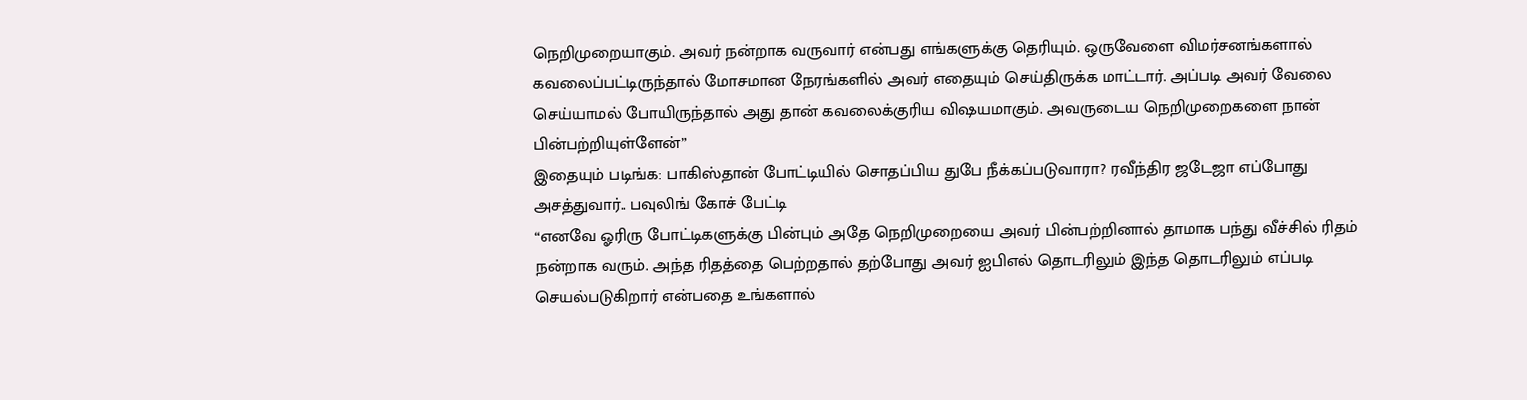நெறிமுறையாகும். அவர் நன்றாக வருவார் என்பது எங்களுக்கு தெரியும். ஒருவேளை விமர்சனங்களால் கவலைப்பட்டிருந்தால் மோசமான நேரங்களில் அவர் எதையும் செய்திருக்க மாட்டார். அப்படி அவர் வேலை செய்யாமல் போயிருந்தால் அது தான் கவலைக்குரிய விஷயமாகும். அவருடைய நெறிமுறைகளை நான் பின்பற்றியுள்ளேன்”
இதையும் படிங்க: பாகிஸ்தான் போட்டியில் சொதப்பிய துபே நீக்கப்படுவாரா? ரவீந்திர ஜடேஜா எப்போது அசத்துவார்.. பவுலிங் கோச் பேட்டி
“எனவே ஓரிரு போட்டிகளுக்கு பின்பும் அதே நெறிமுறையை அவர் பின்பற்றினால் தாமாக பந்து வீச்சில் ரிதம் நன்றாக வரும். அந்த ரிதத்தை பெற்றதால் தற்போது அவர் ஐபிஎல் தொடரிலும் இந்த தொடரிலும் எப்படி செயல்படுகிறார் என்பதை உங்களால்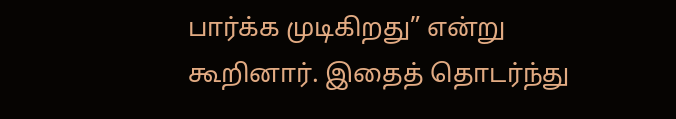பார்க்க முடிகிறது” என்று கூறினார். இதைத் தொடர்ந்து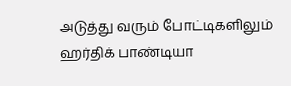அடுத்து வரும் போட்டிகளிலும் ஹர்திக் பாண்டியா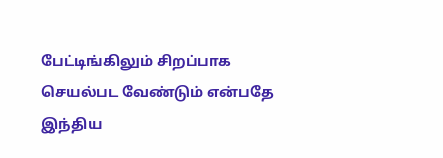பேட்டிங்கிலும் சிறப்பாக செயல்பட வேண்டும் என்பதே இந்திய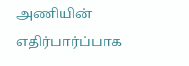அணியின் எதிர்பார்ப்பாக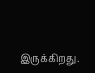இருக்கிறது.